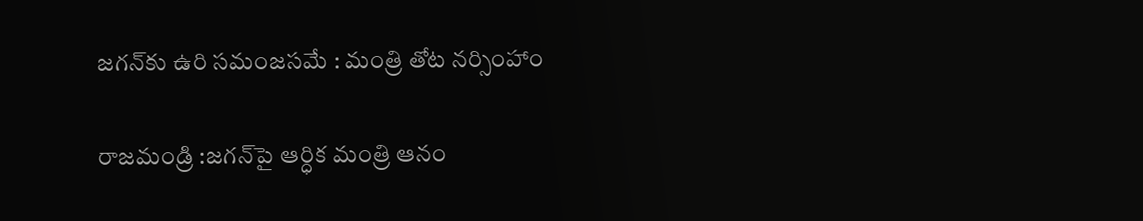జగన్‌కు ఉరి సమంజసమే : మంత్రి తోట నర్సింహాం

రాజమండ్రి :జగన్‌పై ఆర్ధిక మంత్రి ఆనం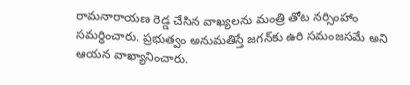రామనారాయణ రెడ్డ చేసిన వాఖ్యలను మంత్రి తోట నర్సింహాం సమర్ధించారు. ప్రభుత్వం అనుమతిస్తే జగన్‌కు ఉరి సమంజసమే అని ఆయన వాఖ్యానించారు.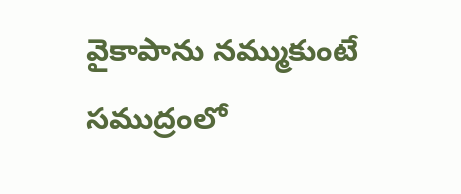వైకాపాను నమ్ముకుంటే సముద్రంలో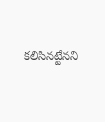కలిసినట్టేనని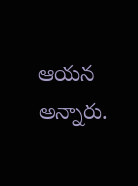ఆయన అన్నారు.